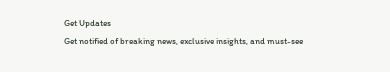Get Updates
Get notified of breaking news, exclusive insights, and must-see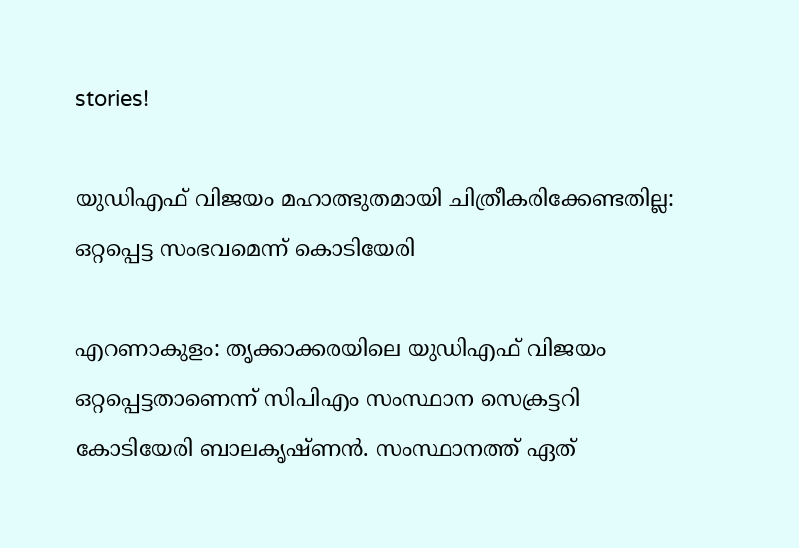stories!

യുഡിഎഫ് വിജയം മഹാത്ഭുതമായി ചിത്രീകരിക്കേണ്ടതില്ല: ഒറ്റപ്പെട്ട സംഭവമെന്ന് കൊടിയേരി

എറണാകുളം: തൃക്കാക്കരയിലെ യുഡിഎഫ് വിജയം ഒറ്റപ്പെട്ടതാണെന്ന് സിപിഎം സംസ്ഥാന സെക്രട്ടറി കോടിയേരി ബാലകൃഷ്ണന്‍. സംസ്ഥാനത്ത് ഏത്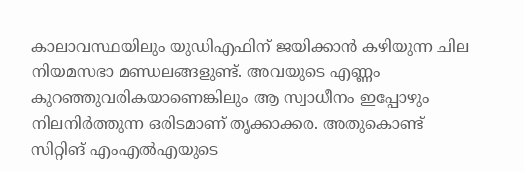കാലാവസ്ഥയിലും യുഡിഎഫിന് ജയിക്കാൻ കഴിയുന്ന ചില നിയമസഭാ മണ്ഡലങ്ങളുണ്ട്. അവയുടെ എണ്ണം കുറഞ്ഞുവരികയാണെങ്കിലും ആ സ്വാധീനം ഇപ്പോഴും നിലനിർത്തുന്ന ഒരിടമാണ് തൃക്കാക്കര. അതുകൊണ്ട് സിറ്റിങ്‌ എംഎൽഎയുടെ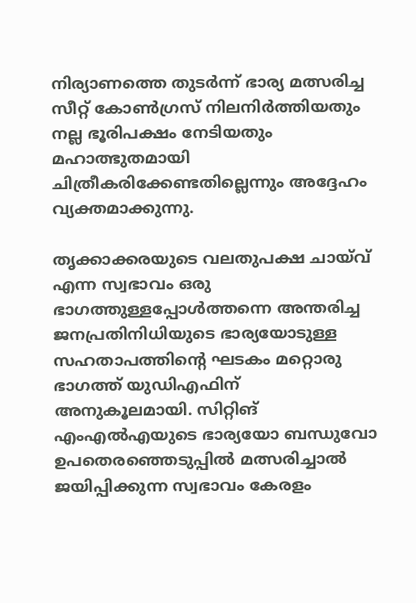നിര്യാണത്തെ തുടർന്ന് ഭാര്യ മത്സരിച്ച സീറ്റ് കോൺഗ്രസ് നിലനിർത്തിയതും നല്ല ഭൂരിപക്ഷം നേടിയതും മഹാത്ഭുതമായി ചിത്രീകരിക്കേണ്ടതില്ലെന്നും അദ്ദേഹം വ്യക്തമാക്കുന്നു.

തൃക്കാക്കരയുടെ വലതുപക്ഷ ചായ്‌വ്‌ എന്ന സ്വഭാവം ഒരു ഭാഗത്തുള്ളപ്പോൾത്തന്നെ അന്തരിച്ച ജനപ്രതിനിധിയുടെ ഭാര്യയോടുള്ള സഹതാപത്തിന്റെ ഘടകം മറ്റൊരു ഭാഗത്ത് യുഡിഎഫിന് അനുകൂലമായി. സിറ്റിങ്‌ എംഎൽഎയുടെ ഭാര്യയോ ബന്ധുവോ ഉപതെരഞ്ഞെടുപ്പിൽ മത്സരിച്ചാൽ ജയിപ്പിക്കുന്ന സ്വഭാവം കേരളം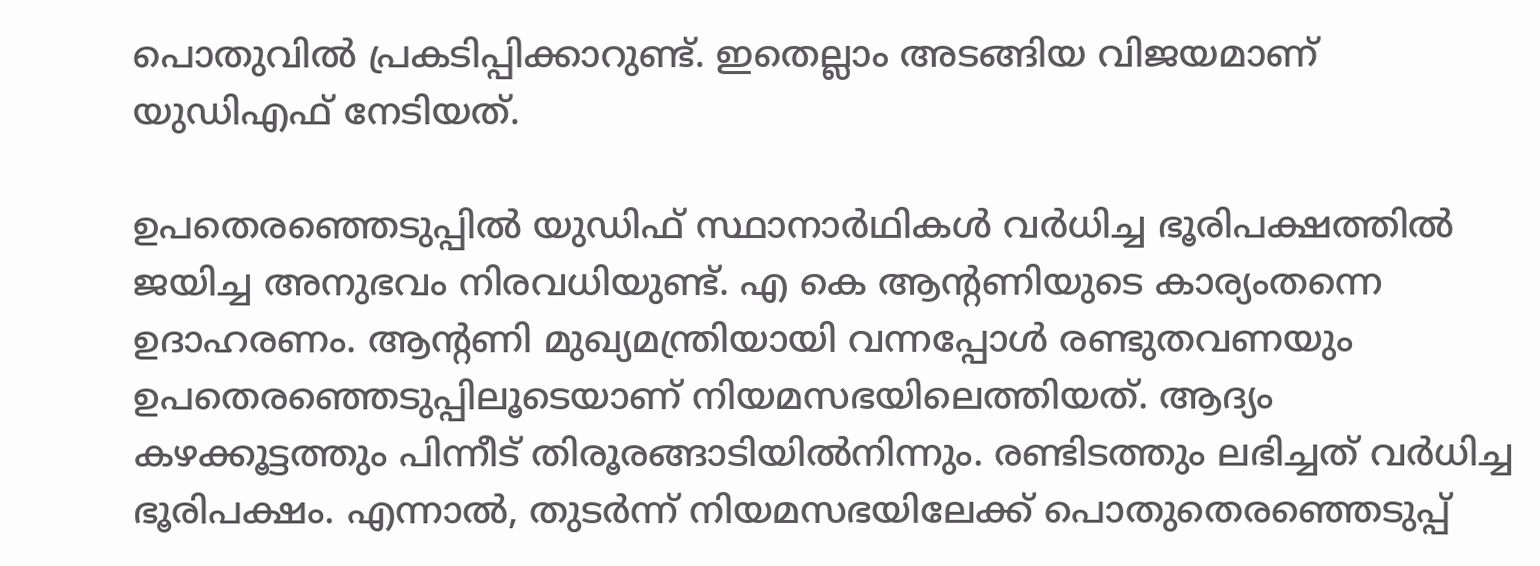പൊതുവിൽ പ്രകടിപ്പിക്കാറുണ്ട്. ഇതെല്ലാം അടങ്ങിയ വിജയമാണ് യുഡിഎഫ് നേടിയത്.

ഉപതെരഞ്ഞെടുപ്പിൽ യുഡിഫ് സ്ഥാനാർഥികൾ വർധിച്ച ഭൂരിപക്ഷത്തിൽ ജയിച്ച അനുഭവം നിരവധിയുണ്ട്. എ കെ ആന്റണിയുടെ കാര്യംതന്നെ ഉദാഹരണം. ആന്റണി മുഖ്യമന്ത്രിയായി വന്നപ്പോൾ രണ്ടുതവണയും ഉപതെരഞ്ഞെടുപ്പിലൂടെയാണ് നിയമസഭയിലെത്തിയത്. ആദ്യം കഴക്കൂട്ടത്തും പിന്നീട് തിരൂരങ്ങാടിയിൽനിന്നും. രണ്ടിടത്തും ലഭിച്ചത് വർധിച്ച ഭൂരിപക്ഷം. എന്നാൽ, തുടർന്ന് നിയമസഭയിലേക്ക് പൊതുതെരഞ്ഞെടുപ്പ്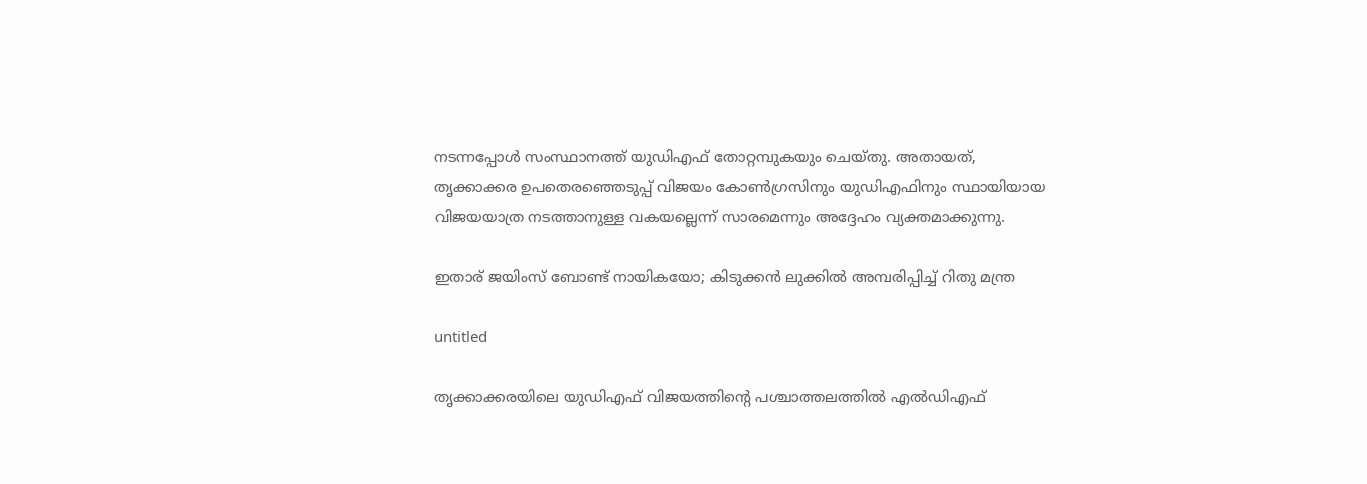നടന്നപ്പോൾ സംസ്ഥാനത്ത് യുഡിഎഫ് തോറ്റമ്പുകയും ചെയ്തു. അതായത്, തൃക്കാക്കര ഉപതെരഞ്ഞെടുപ്പ് വിജയം കോൺഗ്രസിനും യുഡിഎഫിനും സ്ഥായിയായ വിജയയാത്ര നടത്താനുള്ള വകയല്ലെന്ന് സാരമെന്നും അദ്ദേഹം വ്യക്തമാക്കുന്നു.

ഇതാര് ജയിംസ് ബോണ്ട് നായികയോ; കിടുക്കന്‍ ലുക്കില്‍ അമ്പരിപ്പിച്ച് റിതു മന്ത്ര

untitled

തൃക്കാക്കരയിലെ യുഡിഎഫ് വിജയത്തിന്റെ പശ്ചാത്തലത്തിൽ എൽഡിഎഫ്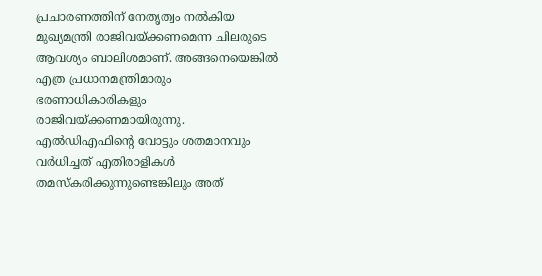പ്രചാരണത്തിന് നേതൃത്വം നൽകിയ മുഖ്യമന്ത്രി രാജിവയ്ക്കണമെന്ന ചിലരുടെ ആവശ്യം ബാലിശമാണ്. അങ്ങനെയെങ്കിൽ എത്ര പ്രധാനമന്ത്രിമാരും ഭരണാധികാരികളും രാജിവയ്‌ക്കണമായിരുന്നു. എൽഡിഎഫിന്റെ വോട്ടും ശതമാനവും വർധിച്ചത് എതിരാളികൾ തമസ്‌കരിക്കുന്നുണ്ടെങ്കിലും അത്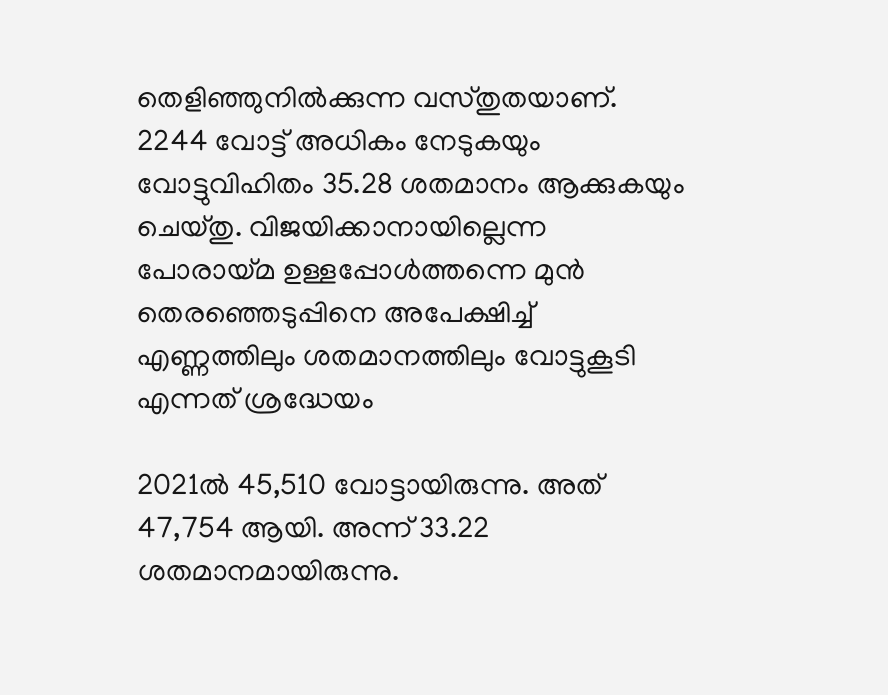തെളിഞ്ഞുനിൽക്കുന്ന വസ്തുതയാണ്. 2244 വോട്ട് അധികം നേടുകയും വോട്ടുവിഹിതം 35.28 ശതമാനം ആക്കുകയും ചെയ്തു. വിജയിക്കാനായില്ലെന്ന പോരായ്മ ഉള്ളപ്പോൾത്തന്നെ മുൻ തെരഞ്ഞെടുപ്പിനെ അപേക്ഷിച്ച് എണ്ണത്തിലും ശതമാനത്തിലും വോട്ടുകൂടി എന്നത് ശ്രദ്ധേയം

2021ൽ 45,510 വോട്ടായിരുന്നു. അത് 47,754 ആയി. അന്ന് 33.22 ശതമാനമായിരുന്നു.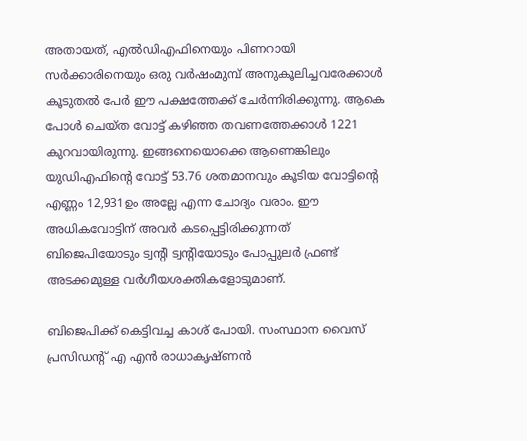അതായത്, എൽഡിഎഫിനെയും പിണറായി സർക്കാരിനെയും ഒരു വർഷംമുമ്പ് അനുകൂലിച്ചവരേക്കാൾ കൂടുതൽ പേർ ഈ പക്ഷത്തേക്ക് ചേർന്നിരിക്കുന്നു. ആകെ പോൾ ചെയ്ത വോട്ട് കഴിഞ്ഞ തവണത്തേക്കാൾ 1221 കുറവായിരുന്നു. ഇങ്ങനെയൊക്കെ ആണെങ്കിലും യുഡിഎഫിന്റെ വോട്ട് 53.76 ശതമാനവും കൂടിയ വോട്ടിന്റെ എണ്ണം 12,931ഉം അല്ലേ എന്ന ചോദ്യം വരാം. ഈ അധികവോട്ടിന് അവർ കടപ്പെട്ടിരിക്കുന്നത് ബിജെപിയോടും ട്വന്റി ട്വന്റിയോടും പോപ്പുലർ ഫ്രണ്ട് അടക്കമുള്ള വർഗീയശക്തികളോടുമാണ്.

ബിജെപിക്ക് കെട്ടിവച്ച കാശ് പോയി. സംസ്ഥാന വൈസ്‌ പ്രസിഡന്റ് എ എൻ രാധാകൃഷ്ണൻ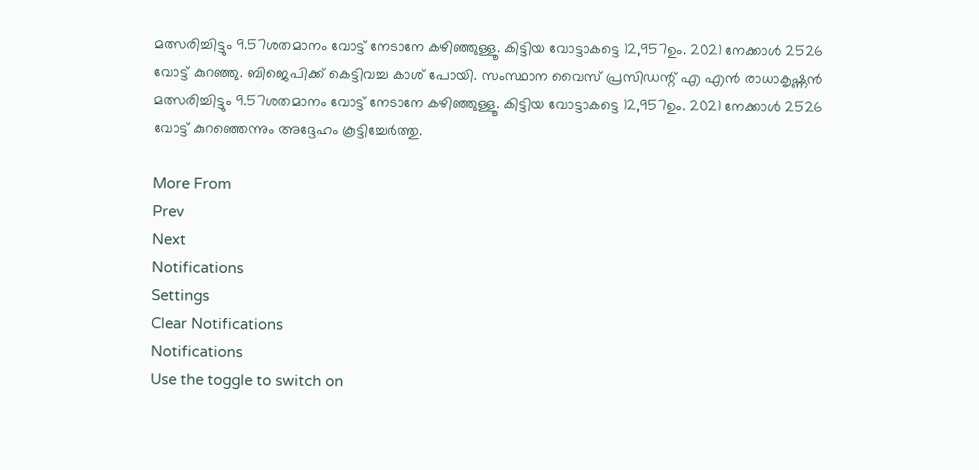മത്സരിച്ചിട്ടും 9.57ശതമാനം വോട്ട് നേടാനേ കഴിഞ്ഞുള്ളൂ. കിട്ടിയ വോട്ടാകട്ടെ 12,957ഉം. 2021 നേക്കാൾ 2526 വോട്ട് കുറഞ്ഞു. ബിജെപിക്ക് കെട്ടിവച്ച കാശ് പോയി. സംസ്ഥാന വൈസ്‌ പ്രസിഡന്റ് എ എൻ രാധാകൃഷ്ണൻ മത്സരിച്ചിട്ടും 9.57ശതമാനം വോട്ട് നേടാനേ കഴിഞ്ഞുള്ളൂ. കിട്ടിയ വോട്ടാകട്ടെ 12,957ഉം. 2021 നേക്കാൾ 2526 വോട്ട് കുറഞ്ഞെന്നും അദ്ദേഹം കൂട്ടിച്ചേർത്തു.

More From
Prev
Next
Notifications
Settings
Clear Notifications
Notifications
Use the toggle to switch on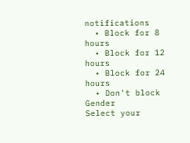notifications
  • Block for 8 hours
  • Block for 12 hours
  • Block for 24 hours
  • Don't block
Gender
Select your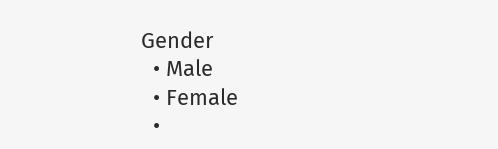Gender
  • Male
  • Female
  •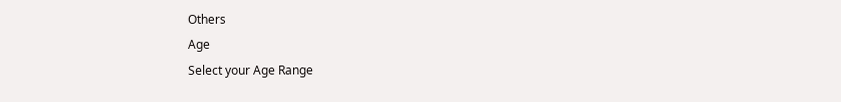Others
Age
Select your Age Range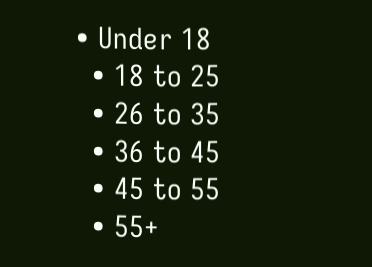• Under 18
  • 18 to 25
  • 26 to 35
  • 36 to 45
  • 45 to 55
  • 55+